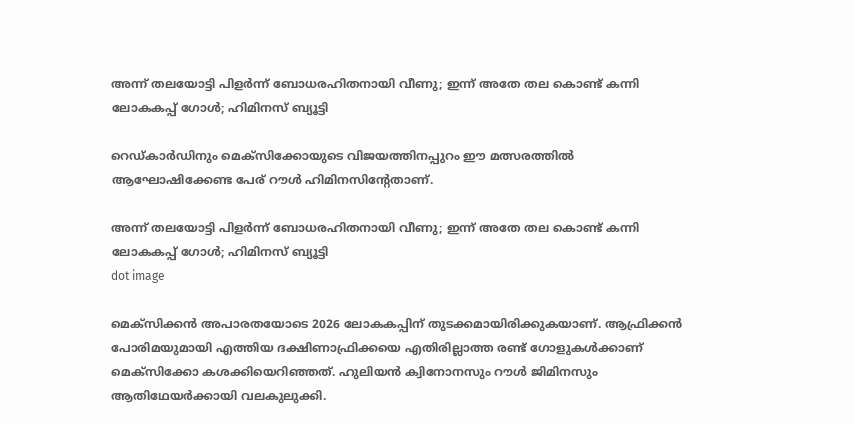അന്ന് തലയോട്ടി പിളർന്ന് ബോധരഹിതനായി വീണു; ഇന്ന് അതേ തല കൊണ്ട് കന്നി ലോകകപ്പ് ഗോൾ; ഹിമിനസ് ബ്യൂട്ടി

റെഡ്കാർഡിനും മെക്സിക്കോയുടെ വിജയത്തിനപ്പുറം ഈ മത്സരത്തിൽ ആഘോഷിക്കേണ്ട പേര് റൗള്‍ ഹിമിനസിന്റേതാണ്.

അന്ന് തലയോട്ടി പിളർന്ന് ബോധരഹിതനായി വീണു; ഇന്ന് അതേ തല കൊണ്ട് കന്നി ലോകകപ്പ് ഗോൾ; ഹിമിനസ് ബ്യൂട്ടി
dot image

മെക്സിക്കൻ അപാരതയോടെ 2026 ലോകകപ്പിന് തുടക്കമായിരിക്കുകയാണ്. ആഫ്രിക്കൻ പോരിമയുമായി എത്തിയ ദക്ഷിണാഫ്രിക്കയെ എതിരില്ലാത്ത രണ്ട് ഗോളുകൾക്കാണ് മെക്സിക്കോ കശക്കിയെറിഞ്ഞത്. ഹുലിയന്‍ ക്വിനോനസും റൗള്‍ ജിമിനസും ആതിഥേയർക്കായി വലകുലുക്കി.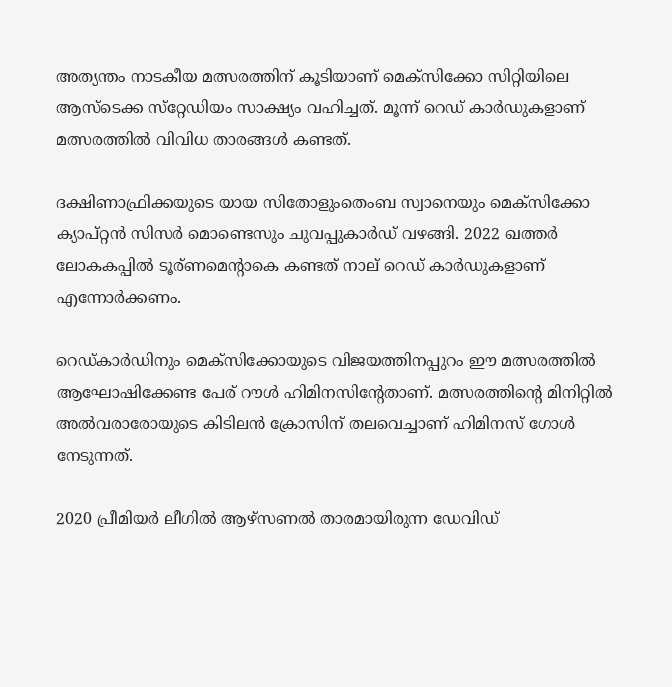അത്യന്തം നാടകീയ മത്സരത്തിന് കൂടിയാണ് മെക്‌സിക്കോ സിറ്റിയിലെ ആസ്‌ടെക്ക സ്‌റ്റേഡിയം സാക്ഷ്യം വഹിച്ചത്. മൂന്ന് റെഡ് കാര്‍ഡുകളാണ് മത്സരത്തില്‍ വിവിധ താരങ്ങള്‍ കണ്ടത്.

ദക്ഷിണാഫ്രിക്കയുടെ യായ സിതോളുംതെംബ സ്വാനെയും മെക്‌സിക്കോ ക്യാപ്റ്റന്‍ സിസര്‍ മൊണ്ടെസും ചുവപ്പുകാര്‍ഡ് വഴങ്ങി. 2022 ഖത്തർ ലോകകപ്പിൽ ടൂര്ണമെന്റാകെ കണ്ടത് നാല് റെഡ് കാർഡുകളാണ് എന്നോർക്കണം.

റെഡ്കാർഡിനും മെക്സിക്കോയുടെ വിജയത്തിനപ്പുറം ഈ മത്സരത്തിൽ ആഘോഷിക്കേണ്ട പേര് റൗള്‍ ഹിമിനസിന്റേതാണ്. മത്സരത്തിന്റെ മിനിറ്റിൽ അൽവരാരോയുടെ കിടിലൻ ക്രോസിന് തലവെച്ചാണ് ഹിമിനസ് ഗോൾ നേടുന്നത്.

2020 പ്രീമിയർ ലീഗിൽ ആഴ്‌സണൽ താരമായിരുന്ന ഡേവിഡ്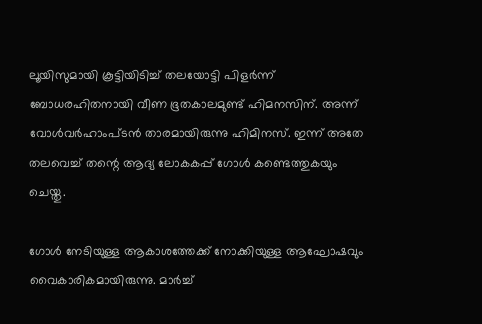ലൂയിസുമായി കൂട്ടിയിടിച്ച് തലയോട്ടി പിളർന്ന് ബോധരഹിതനായി വീണ ഭൂതകാലമുണ്ട് ഹിമനസിന്. അന്ന് വോൾവർഹാംപ്ടൻ താരമായിരുന്നു ഹിമിനസ്. ഇന്ന് അതേ തലവെച്ച് തന്റെ ആദ്യ ലോകകപ്പ് ഗോൾ കണ്ടെത്തുകയും ചെയ്തു.

ഗോൾ നേടിയുള്ള ആകാശത്തേക്ക് നോക്കിയുള്ള ആഘോഷവും വൈകാരികമായിരുന്നു. മാർച്ച്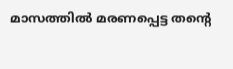മാസത്തിൽ മരണപ്പെട്ട തന്റെ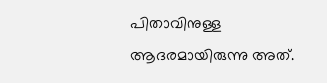പിതാവിനുള്ള ആദരമായിരുന്നു അത്.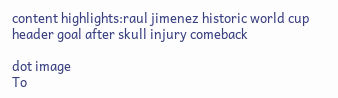content highlights:raul jimenez historic world cup header goal after skull injury comeback

dot image
To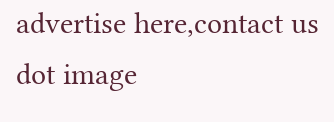advertise here,contact us
dot image